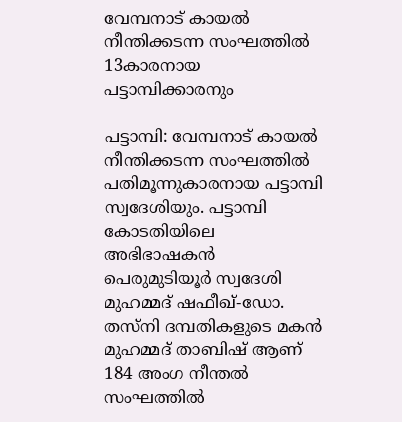വേമ്പനാട് കായൽ നീന്തിക്കടന്ന സംഘത്തിൽ 13കാരനായ പട്ടാമ്പിക്കാരനും

പട്ടാമ്പി: വേമ്പനാട് കായൽ നീന്തിക്കടന്ന സംഘത്തിൽ പതിമൂന്നുകാരനായ പട്ടാമ്പി സ്വദേശിയും. പട്ടാമ്പി കോടതിയിലെ അഭിഭാഷകൻ പെരുമുടിയൂർ സ്വദേശി മുഹമ്മദ് ഷഫീഖ്-ഡോ. തസ്‌നി ദമ്പതികളുടെ മകൻ മുഹമ്മദ് താബിഷ് ആണ് 184 അംഗ നീന്തൽ സംഘത്തിൽ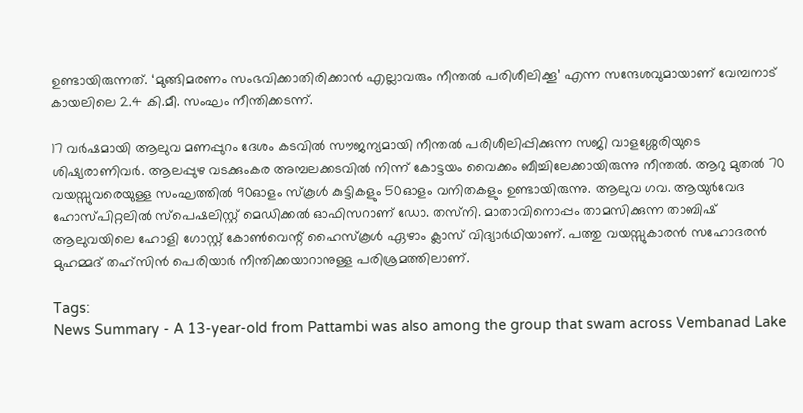ഉണ്ടായിരുന്നത്. ‘മുങ്ങിമരണം സംഭവിക്കാതിരിക്കാൻ എല്ലാവരും നീന്തൽ പരിശീലിക്കൂ’ എന്ന സന്ദേശവുമായാണ് വേമ്പനാട് കായലിലെ 2.4 കി.മീ. സംഘം നീന്തിക്കടന്ന്.

17 വർഷമായി ആലുവ മണപ്പുറം ദേശം കടവിൽ സൗജന്യമായി നീന്തൽ പരിശീലിപ്പിക്കുന്ന സജി വാളശ്ശേരിയുടെ ശിഷ്യരാണിവർ. ആലപ്പുഴ വടക്കുംകര അമ്പലക്കടവിൽ നിന്ന് കോട്ടയം വൈക്കം ബീച്ചിലേക്കായിരുന്നു നീന്തൽ. ആറു മുതൽ 70 വയസ്സുവരെയുള്ള സംഘത്തിൽ 90ഓളം സ്കൂൾ കുട്ടികളും 50ഓളം വനിതകളും ഉണ്ടായിരുന്നു. ആലുവ ഗവ. ആയുർവേദ ഹോസ്പിറ്റലില്‍ സ്പെഷലിസ്റ്റ് മെഡിക്കൽ ഓഫിസറാണ് ഡോ. തസ്‌നി. മാതാവിനൊപ്പം താമസിക്കുന്ന താബിഷ് ആലുവയിലെ ഹോളി ഗോസ്റ്റ് കോൺവെന്റ് ഹൈസ്കൂൾ ഏഴാം ക്ലാസ് വിദ്യാർഥിയാണ്. പത്തു വയസ്സുകാരൻ സഹോദരൻ മുഹമ്മദ് തഹ്‌സിൻ പെരിയാർ നീന്തിക്കയാറാനുള്ള പരിശ്രമത്തിലാണ്.

Tags:
News Summary - A 13-year-old from Pattambi was also among the group that swam across Vembanad Lake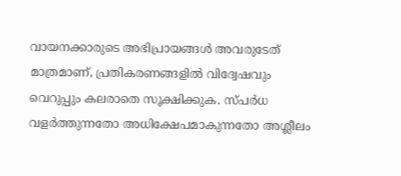വായനക്കാരുടെ അഭിപ്രായങ്ങള്‍ അവരുടേത് മാത്രമാണ്, പ്രതികരണങ്ങളിൽ വിദ്വേഷവും വെറുപ്പും കലരാതെ സൂക്ഷിക്കുക. സ്പർധ വളർത്തുന്നതോ അധിക്ഷേപമാകുന്നതോ അശ്ലീലം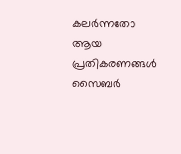കലർന്നതോ ആയ പ്രതികരണങ്ങൾ സൈബർ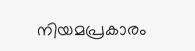നിയമപ്രകാരം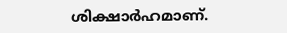ശിക്ഷാർഹമാണ്.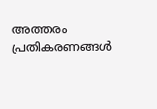അത്തരം പ്രതികരണങ്ങൾ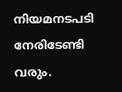നിയമനടപടി നേരിടേണ്ടി വരും.